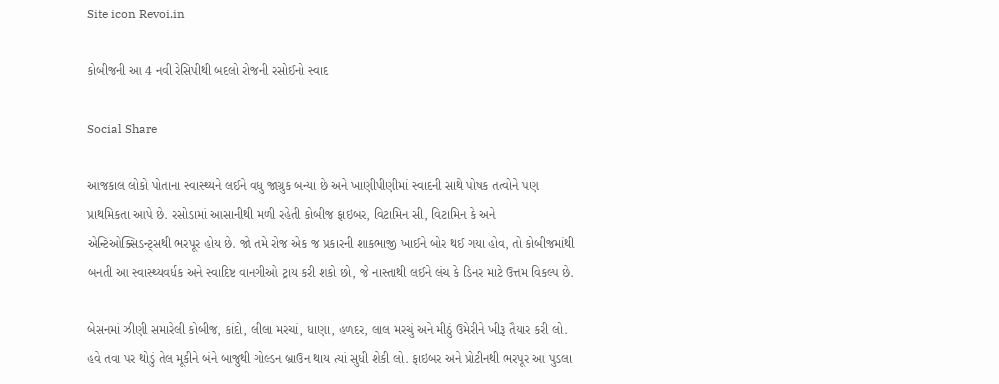Site icon Revoi.in

કોબીજની આ 4 નવી રેસિપીથી બદલો રોજની રસોઈનો સ્વાદ

Social Share

આજકાલ લોકો પોતાના સ્વાસ્થ્યને લઈને વધુ જાગ્રુક બન્યા છે અને ખાણીપીણીમાં સ્વાદની સાથે પોષક તત્વોને પણ પ્રાથમિકતા આપે છે. રસોડામાં આસાનીથી મળી રહેતી કોબીજ ફાઇબર, વિટામિન સી, વિટામિન કે અને એન્ટિઓક્સિડન્ટ્સથી ભરપૂર હોય છે. જો તમે રોજ એક જ પ્રકારની શાકભાજી ખાઈને બોર થઈ ગયા હોવ, તો કોબીજમાંથી બનતી આ સ્વાસ્થ્યવર્ધક અને સ્વાદિષ્ટ વાનગીઓ ટ્રાય કરી શકો છો, જે નાસ્તાથી લઈને લંચ કે ડિનર માટે ઉત્તમ વિકલ્પ છે.

બેસનમાં ઝીણી સમારેલી કોબીજ, કાંદો, લીલા મરચાં, ધાણા, હળદર, લાલ મરચું અને મીઠું ઉમેરીને ખીરૂ તૈયાર કરી લો. હવે તવા પર થોડું તેલ મૂકીને બંને બાજુથી ગોલ્ડન બ્રાઉન થાય ત્યાં સુધી શેકી લો. ફાઇબર અને પ્રોટીનથી ભરપૂર આ પુડલા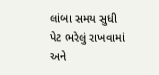લાંબા સમય સુધી પેટ ભરેલું રાખવામાં અને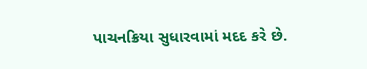પાચનક્રિયા સુધારવામાં મદદ કરે છે.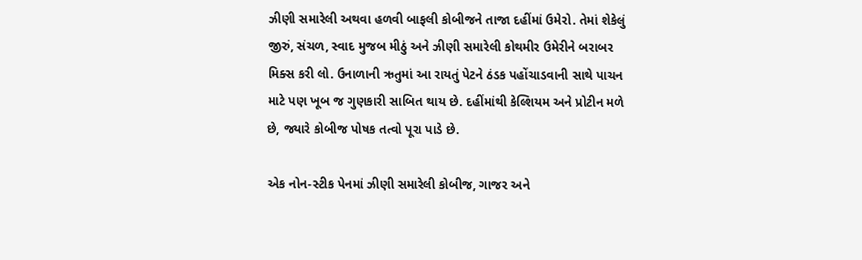ઝીણી સમારેલી અથવા હળવી બાફલી કોબીજને તાજા દહીંમાં ઉમેરો. તેમાં શેકેલું જીરું, સંચળ, સ્વાદ મુજબ મીઠું અને ઝીણી સમારેલી કોથમીર ઉમેરીને બરાબર મિક્સ કરી લો. ઉનાળાની ઋતુમાં આ રાયતું પેટને ઠંડક પહોંચાડવાની સાથે પાચન માટે પણ ખૂબ જ ગુણકારી સાબિત થાય છે. દહીંમાંથી કેલ્શિયમ અને પ્રોટીન મળે છે, જ્યારે કોબીજ પોષક તત્વો પૂરા પાડે છે.

એક નોન-સ્ટીક પેનમાં ઝીણી સમારેલી કોબીજ, ગાજર અને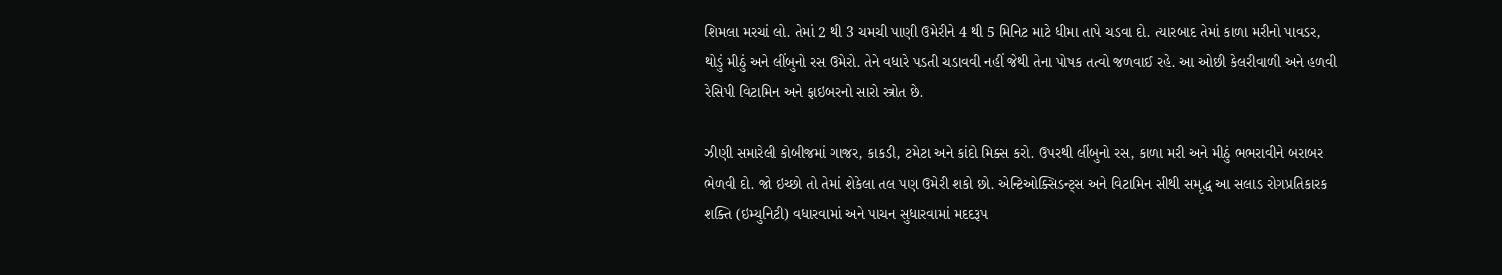શિમલા મરચાં લો. તેમાં 2 થી 3 ચમચી પાણી ઉમેરીને 4 થી 5 મિનિટ માટે ધીમા તાપે ચડવા દો. ત્યારબાદ તેમાં કાળા મરીનો પાવડર, થોડું મીઠું અને લીંબુનો રસ ઉમેરો. તેને વધારે પડતી ચડાવવી નહીં જેથી તેના પોષક તત્વો જળવાઈ રહે. આ ઓછી કેલરીવાળી અને હળવી રેસિપી વિટામિન અને ફાઇબરનો સારો સ્ત્રોત છે.

ઝીણી સમારેલી કોબીજમાં ગાજર, કાકડી, ટમેટા અને કાંદો મિક્સ કરો. ઉપરથી લીંબુનો રસ, કાળા મરી અને મીઠું ભભરાવીને બરાબર ભેળવી દો. જો ઇચ્છો તો તેમાં શેકેલા તલ પણ ઉમેરી શકો છો. એન્ટિઓક્સિડન્ટ્સ અને વિટામિન સીથી સમૃદ્ધ આ સલાડ રોગપ્રતિકારક શક્તિ (ઇમ્યુનિટી) વધારવામાં અને પાચન સુધારવામાં મદદરૂપ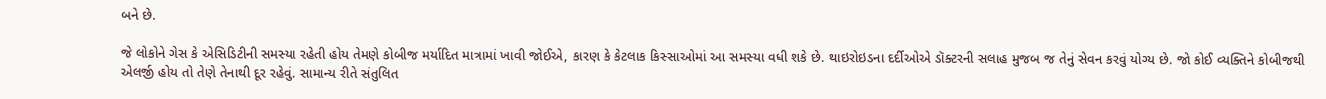બને છે.

જે લોકોને ગેસ કે એસિડિટીની સમસ્યા રહેતી હોય તેમણે કોબીજ મર્યાદિત માત્રામાં ખાવી જોઈએ, કારણ કે કેટલાક કિસ્સાઓમાં આ સમસ્યા વધી શકે છે. થાઇરોઇડના દર્દીઓએ ડૉક્ટરની સલાહ મુજબ જ તેનું સેવન કરવું યોગ્ય છે. જો કોઈ વ્યક્તિને કોબીજથી એલર્જી હોય તો તેણે તેનાથી દૂર રહેવું. સામાન્ય રીતે સંતુલિત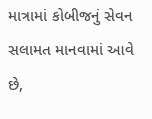માત્રામાં કોબીજનું સેવન સલામત માનવામાં આવે છે,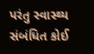પરંતુ સ્વાસ્થ્ય સંબંધિત કોઈ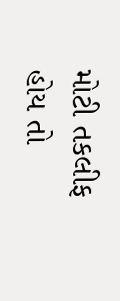મોટી તકલીફ હોય તો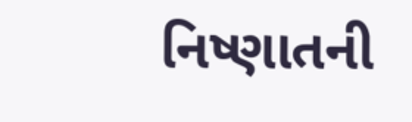નિષ્ણાતની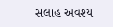સલાહ અવશ્ય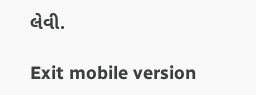લેવી.

Exit mobile version